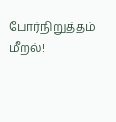போர்நிறுத்தம் மீறல்!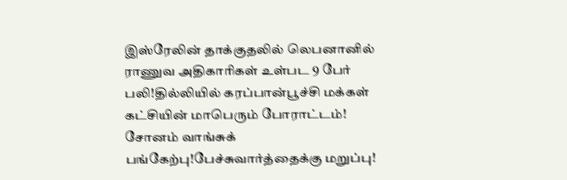இஸ்ரேலின் தாக்குதலில் லெபனானில் ராணுவ அதிகாரிகள் உள்பட 9 பேர் பலி!தில்லியில் கரப்பான்பூச்சி மக்கள் கட்சியின் மாபெரும் போராட்டம்! சோனம் வாங்சுக் பங்கேற்பு!பேச்சுவார்த்தைக்கு மறுப்பு!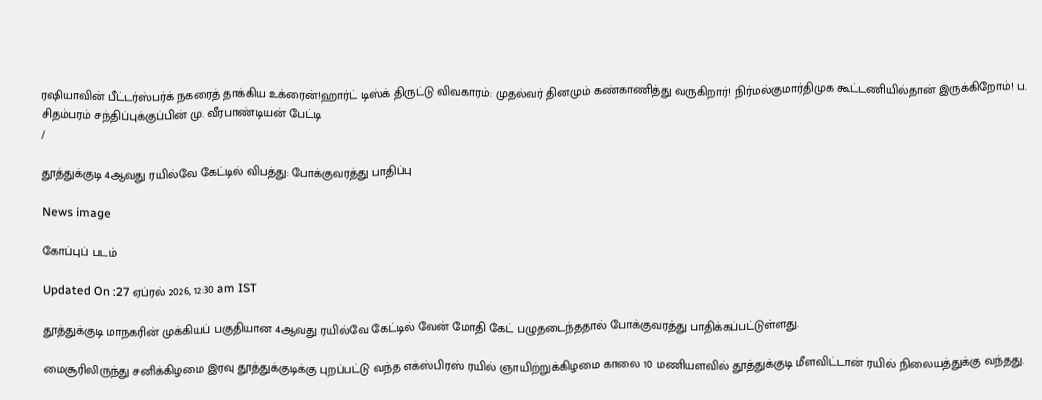ரஷியாவின் பீட்டர்ஸ்பர்க் நகரைத் தாக்கிய உக்ரைன்!ஹார்ட் டிஸ்க் திருட்டு விவகாரம்: முதல்வர் தினமும் கண்காணித்து வருகிறார்! நிர்மல்குமார்திமுக கூட்டணியில்தான் இருக்கிறோம்! ப. சிதம்பரம் சந்திப்புக்குப்பின் மு. வீரபாண்டியன் பேட்டி
/

தூத்துக்குடி 4ஆவது ரயில்வே கேட்டில் விபத்து: போக்குவரத்து பாதிப்பு

News image

கோப்புப் படம்

Updated On :27 ஏப்ரல் 2026, 12:30 am IST

தூத்துக்குடி மாநகரின் முக்கியப் பகுதியான 4ஆவது ரயில்வே கேட்டில் வேன் மோதி கேட் பழுதடைந்ததால் போக்குவரத்து பாதிக்கப்பட்டுள்ளது.

மைசூரிலிருந்து சனிக்கிழமை இரவு தூத்துக்குடிக்கு புறப்பட்டு வந்த எக்ஸ்பிரஸ் ரயில் ஞாயிற்றுக்கிழமை காலை 10 மணியளவில் தூத்துக்குடி மீளவிட்டான் ரயில் நிலையத்துக்கு வந்தது.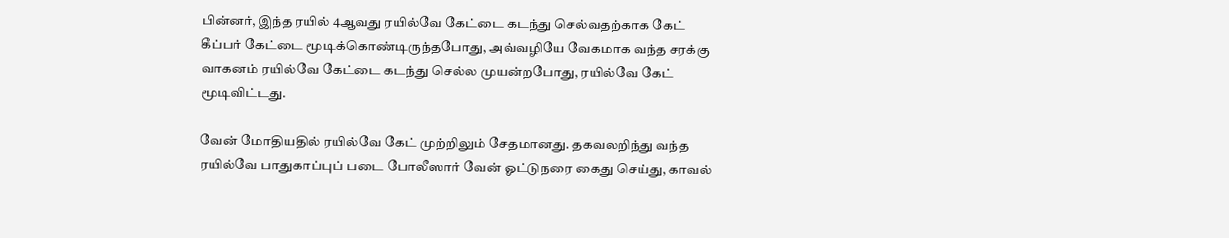பின்னர், இந்த ரயில் 4ஆவது ரயில்வே கேட்டை கடந்து செல்வதற்காக கேட் கீப்பர் கேட்டை மூடிக்கொண்டிருந்தபோது, அவ்வழியே வேகமாக வந்த சரக்கு வாகனம் ரயில்வே கேட்டை கடந்து செல்ல முயன்றபோது, ரயில்வே கேட் மூடிவிட்டது.

வேன் மோதியதில் ரயில்வே கேட் முற்றிலும் சேதமானது. தகவலறிந்து வந்த ரயில்வே பாதுகாப்புப் படை போலீஸார் வேன் ஓட்டுநரை கைது செய்து, காவல்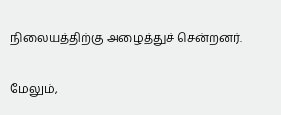நிலையத்திற்கு அழைத்துச் சென்றனர்.

மேலும்,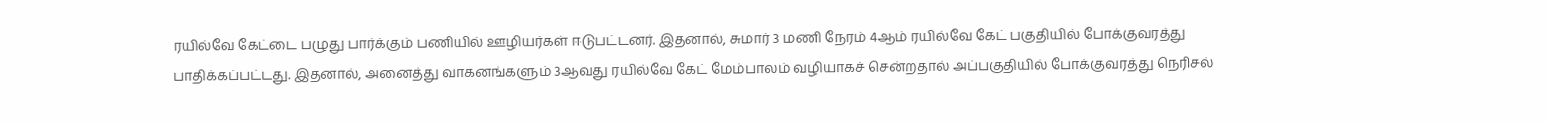ரயில்வே கேட்டை பழுது பார்க்கும் பணியில் ஊழியர்கள் ஈடுபட்டனர். இதனால், சுமார் 3 மணி நேரம் 4ஆம் ரயில்வே கேட் பகுதியில் போக்குவரத்து பாதிக்கப்பட்டது. இதனால், அனைத்து வாகனங்களும் 3ஆவது ரயில்வே கேட் மேம்பாலம் வழியாகச் சென்றதால் அப்பகுதியில் போக்குவரத்து நெரிசல்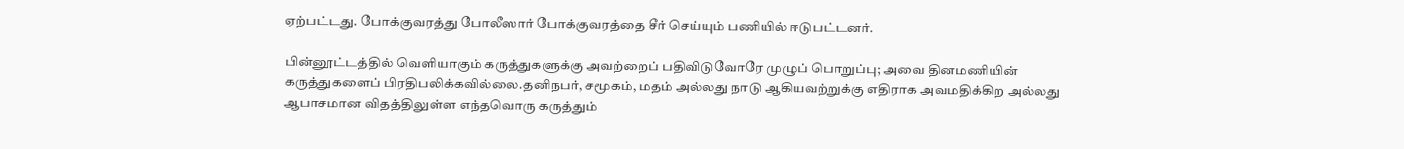ஏற்பட்டது. போக்குவரத்து போலீஸார் போக்குவரத்தை சீர் செய்யும் பணியில் ஈடுபட்டனர்.

பின்னூட்டத்தில் வெளியாகும் கருத்துகளுக்கு அவற்றைப் பதிவிடுவோரே முழுப் பொறுப்பு; அவை தினமணியின் கருத்துகளைப் பிரதிபலிக்கவில்லை.தனிநபர், சமூகம், மதம் அல்லது நாடு ஆகியவற்றுக்கு எதிராக அவமதிக்கிற அல்லது ஆபாசமான விதத்திலுள்ள எந்தவொரு கருத்தும்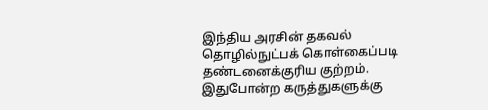இந்திய அரசின் தகவல் தொழில்நுட்பக் கொள்கைப்படி தண்டனைக்குரிய குற்றம். இதுபோன்ற கருத்துகளுக்கு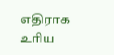எதிராக உரிய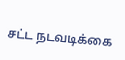சட்ட நடவடிக்கை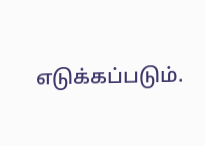எடுக்கப்படும்.